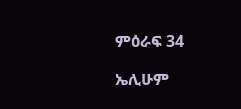ምዕራፍ 34

ኤሊሁም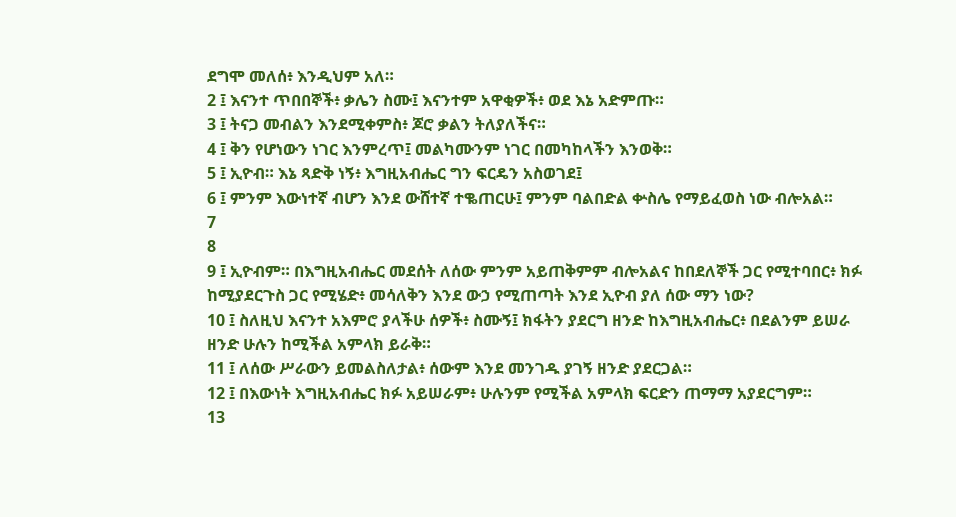ደግሞ መለሰ፥ እንዲህም አለ።
2 ፤ እናንተ ጥበበኞች፥ ቃሌን ስሙ፤ እናንተም አዋቂዎች፥ ወደ እኔ አድምጡ።
3 ፤ ትናጋ መብልን እንደሚቀምስ፥ ጆሮ ቃልን ትለያለችና።
4 ፤ ቅን የሆነውን ነገር እንምረጥ፤ መልካሙንም ነገር በመካከላችን እንወቅ።
5 ፤ ኢዮብ። እኔ ጻድቅ ነኝ፥ እግዚአብሔር ግን ፍርዴን አስወገደ፤
6 ፤ ምንም እውነተኛ ብሆን እንደ ውሸተኛ ተቈጠርሁ፤ ምንም ባልበድል ቍስሌ የማይፈወስ ነው ብሎአል።
7
8
9 ፤ ኢዮብም። በእግዚአብሔር መደሰት ለሰው ምንም አይጠቅምም ብሎአልና ከበደለኞች ጋር የሚተባበር፥ ክፉ ከሚያደርጉስ ጋር የሚሄድ፥ መሳለቅን እንደ ውኃ የሚጠጣት እንደ ኢዮብ ያለ ሰው ማን ነው?
10 ፤ ስለዚህ እናንተ አእምሮ ያላችሁ ሰዎች፥ ስሙኝ፤ ክፋትን ያደርግ ዘንድ ከእግዚአብሔር፥ በደልንም ይሠራ ዘንድ ሁሉን ከሚችል አምላክ ይራቅ።
11 ፤ ለሰው ሥራውን ይመልስለታል፥ ሰውም እንደ መንገዱ ያገኝ ዘንድ ያደርጋል።
12 ፤ በእውነት እግዚአብሔር ክፉ አይሠራም፥ ሁሉንም የሚችል አምላክ ፍርድን ጠማማ አያደርግም።
13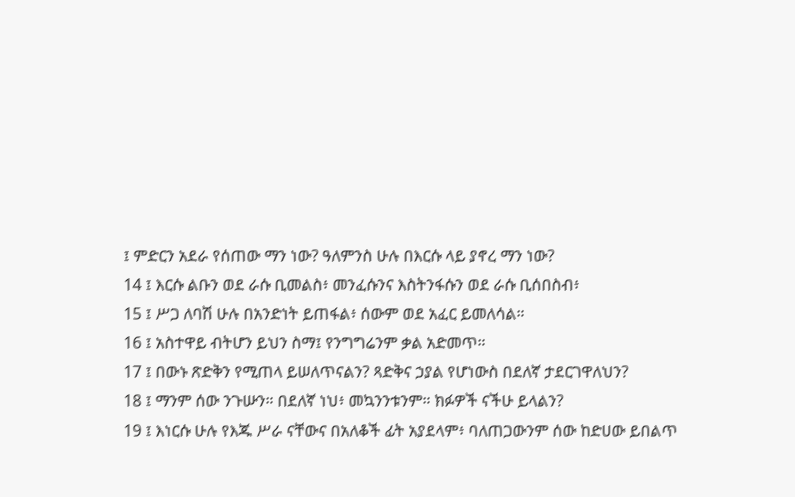፤ ምድርን አደራ የሰጠው ማን ነው? ዓለምንስ ሁሉ በእርሱ ላይ ያኖረ ማን ነው?
14 ፤ እርሱ ልቡን ወደ ራሱ ቢመልስ፥ መንፈሱንና እስትንፋሱን ወደ ራሱ ቢሰበስብ፥
15 ፤ ሥጋ ለባሽ ሁሉ በአንድነት ይጠፋል፥ ሰውም ወደ አፈር ይመለሳል።
16 ፤ አስተዋይ ብትሆን ይህን ስማ፤ የንግግሬንም ቃል አድመጥ።
17 ፤ በውኑ ጽድቅን የሚጠላ ይሠለጥናልን? ጻድቅና ኃያል የሆነውስ በደለኛ ታደርገዋለህን?
18 ፤ ማንም ሰው ንጉሡን። በደለኛ ነህ፥ መኳንንቱንም። ክፉዎች ናችሁ ይላልን?
19 ፤ እነርሱ ሁሉ የእጁ ሥራ ናቸውና በአለቆች ፊት አያደላም፥ ባለጠጋውንም ሰው ከድሀው ይበልጥ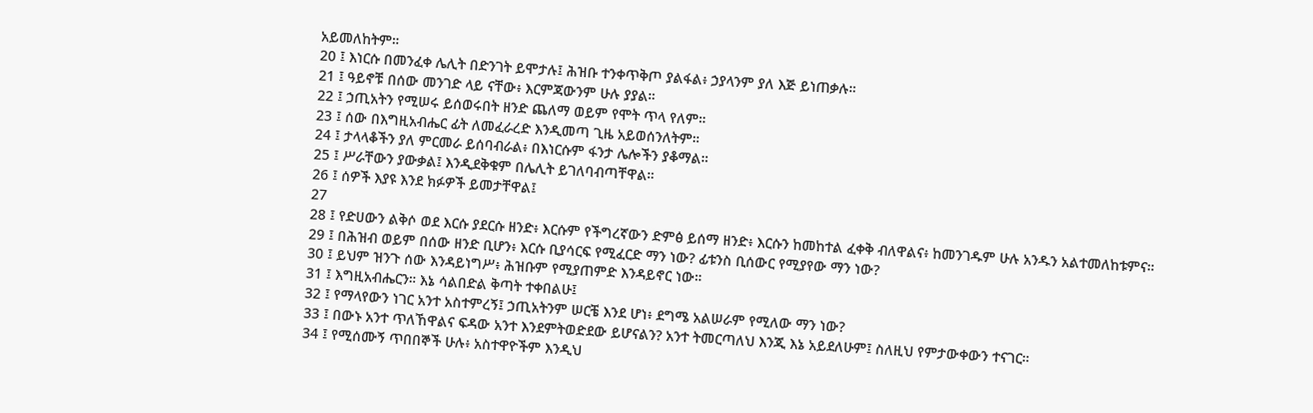አይመለከትም።
20 ፤ እነርሱ በመንፈቀ ሌሊት በድንገት ይሞታሉ፤ ሕዝቡ ተንቀጥቅጦ ያልፋል፥ ኃያላንም ያለ እጅ ይነጠቃሉ።
21 ፤ ዓይኖቹ በሰው መንገድ ላይ ናቸው፥ እርምጃውንም ሁሉ ያያል።
22 ፤ ኃጢአትን የሚሠሩ ይሰወሩበት ዘንድ ጨለማ ወይም የሞት ጥላ የለም።
23 ፤ ሰው በእግዚአብሔር ፊት ለመፈራረድ እንዲመጣ ጊዜ አይወሰንለትም።
24 ፤ ታላላቆችን ያለ ምርመራ ይሰባብራል፥ በእነርሱም ፋንታ ሌሎችን ያቆማል።
25 ፤ ሥራቸውን ያውቃል፤ እንዲደቅቁም በሌሊት ይገለባብጣቸዋል።
26 ፤ ሰዎች እያዩ እንደ ክፉዎች ይመታቸዋል፤
27
28 ፤ የድሀውን ልቅሶ ወደ እርሱ ያደርሱ ዘንድ፥ እርሱም የችግረኛውን ድምፅ ይሰማ ዘንድ፥ እርሱን ከመከተል ፈቀቅ ብለዋልና፥ ከመንገዱም ሁሉ አንዱን አልተመለከቱምና።
29 ፤ በሕዝብ ወይም በሰው ዘንድ ቢሆን፥ እርሱ ቢያሳርፍ የሚፈርድ ማን ነው? ፊቱንስ ቢሰውር የሚያየው ማን ነው?
30 ፤ ይህም ዝንጉ ሰው እንዳይነግሥ፥ ሕዝቡም የሚያጠምድ እንዳይኖር ነው።
31 ፤ እግዚአብሔርን። እኔ ሳልበድል ቅጣት ተቀበልሁ፤
32 ፤ የማላየውን ነገር አንተ አስተምረኝ፤ ኃጢአትንም ሠርቼ እንደ ሆነ፥ ደግሜ አልሠራም የሚለው ማን ነው?
33 ፤ በውኑ አንተ ጥለኸዋልና ፍዳው አንተ እንደምትወድደው ይሆናልን? አንተ ትመርጣለህ እንጂ እኔ አይደለሁም፤ ስለዚህ የምታውቀውን ተናገር።
34 ፤ የሚሰሙኝ ጥበበኞች ሁሉ፥ አስተዋዮችም እንዲህ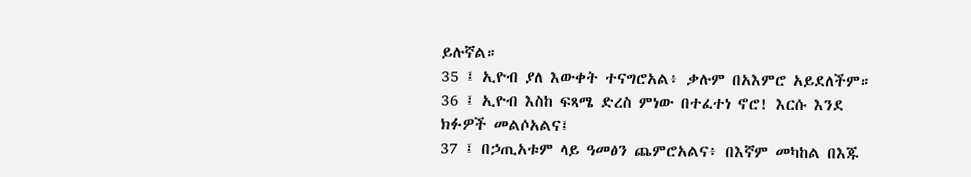ይሉኛል።
35 ፤ ኢዮብ ያለ እውቀት ተናግሮአል፥ ቃሉም በአእምሮ አይደለችም።
36 ፤ ኢዮብ እስከ ፍጻሜ ድረስ ምነው በተፈተነ ኖሮ! እርሱ እንደ ክፉዎች መልሶአልና፤
37 ፤ በኃጢአቱም ላይ ዓመፅን ጨምሮአልና፥ በእኛም መካከል በእጁ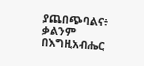ያጨበጭባልና፥ ቃልንም በእግዚአብሔር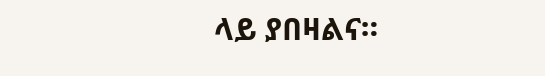ላይ ያበዛልና።